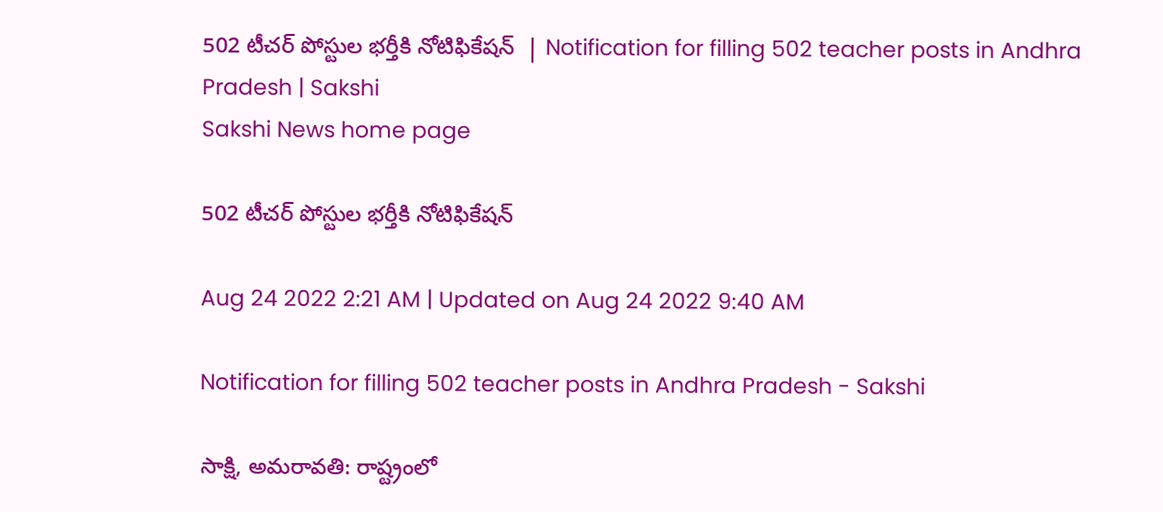502 టీచర్‌ పోస్టుల భర్తీకి నోటిఫికేషన్‌  | Notification for filling 502 teacher posts in Andhra Pradesh | Sakshi
Sakshi News home page

502 టీచర్‌ పోస్టుల భర్తీకి నోటిఫికేషన్‌

Aug 24 2022 2:21 AM | Updated on Aug 24 2022 9:40 AM

Notification for filling 502 teacher posts in Andhra Pradesh - Sakshi

సాక్షి, అమరావతి: రాష్ట్రంలో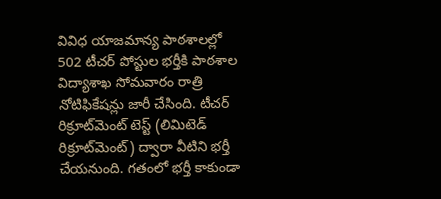వివిధ యాజమాన్య పాఠశాలల్లో 502 టీచర్‌ పోస్టుల భర్తీకి పాఠశాల విద్యాశాఖ సోమవారం రాత్రి నోటిఫికేషన్లు జారీ చేసింది. టీచర్‌ రిక్రూట్‌మెంట్‌ టెస్ట్‌ (లిమిటెడ్‌ రిక్రూట్‌మెంట్‌) ద్వారా వీటిని భర్తీ చేయనుంది. గతంలో భర్తీ కాకుండా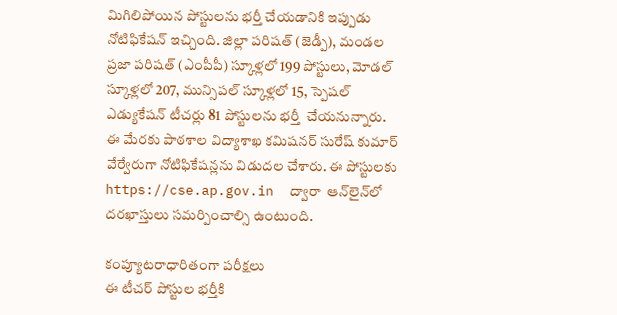మిగిలిపోయిన పోస్టులను భర్తీ చేయడానికి ఇప్పుడు నోటిఫికేషన్‌ ఇచ్చింది. జిల్లా పరిషత్‌ (జెడ్పీ), మండల ప్రజా పరిషత్‌ (ఎంపీపీ) స్కూళ్లలో 199 పోస్టులు, మోడల్‌ స్కూళ్లలో 207, మున్సిపల్‌ స్కూళ్లలో 15, స్పెషల్‌ ఎడ్యుకేషన్‌ టీచర్లు 81 పోస్టులను భర్తీ  చేయనున్నారు. ఈ మేరకు పాఠశాల విద్యాశాఖ కమిషనర్‌ సురేష్‌ కుమార్‌ వేర్వేరుగా నోటిఫికేషన్లను విడుదల చేశారు. ఈ పోస్టులకు  https://cse.ap.gov.in  ద్వారా  ఆన్‌లైన్‌లో దరఖాస్తులు సమర్పించాల్సి ఉంటుంది.

కంప్యూటరాధారితంగా పరీక్షలు
ఈ టీచర్‌ పోస్టుల భర్తీకి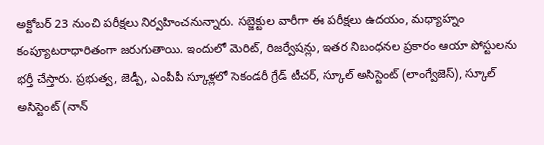అక్టోబర్‌ 23 నుంచి పరీక్షలు నిర్వహించనున్నారు. సబ్జెక్టుల వారీగా ఈ పరీక్షలు ఉదయం, మధ్యాహ్నం కంప్యూటరాధారితంగా జరుగుతాయి. ఇందులో మెరిట్, రిజర్వేషన్లు, ఇతర నిబంధనల ప్రకారం ఆయా పోస్టులను భర్తీ చేస్తారు. ప్రభుత్వ, జెడ్పీ, ఎంపీపీ స్కూళ్లలో సెకండరీ గ్రేడ్‌ టీచర్, స్కూల్‌ అసిస్టెంట్‌ (లాంగ్వేజెస్‌), స్కూల్‌ అసిస్టెంట్‌ (నాన్‌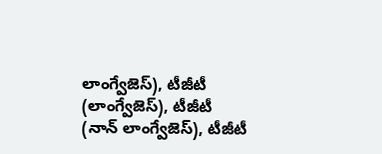లాంగ్వేజెస్‌), టీజీటీ (లాంగ్వేజెస్‌), టీజీటీ (నాన్‌ లాంగ్వేజెస్‌), టీజీటీ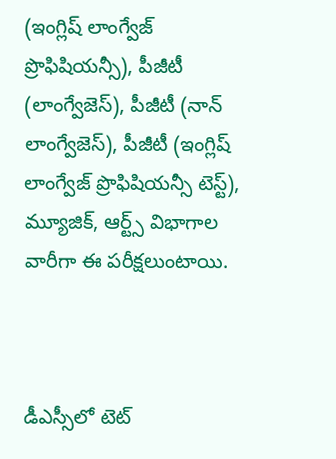(ఇంగ్లిష్‌ లాంగ్వేజ్‌ ప్రొఫిషియన్సీ), పీజీటీ (లాంగ్వేజెస్‌), పీజీటీ (నాన్‌ లాంగ్వేజెస్‌), పీజీటీ (ఇంగ్లిష్‌ లాంగ్వేజ్‌ ప్రొఫిషియన్సీ టెస్ట్‌), మ్యూజిక్, ఆర్ట్స్‌ విభాగాల వారీగా ఈ పరీక్షలుంటాయి.



డీఎస్సీలో టెట్‌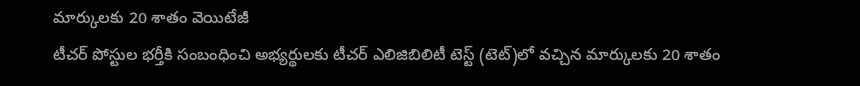మార్కులకు 20 శాతం వెయిటేజీ
టీచర్‌ పోస్టుల భర్తీకి సంబంధించి అభ్యర్థులకు టీచర్‌ ఎలిజిబిలిటీ టెస్ట్‌ (టెట్‌)లో వచ్చిన మార్కులకు 20 శాతం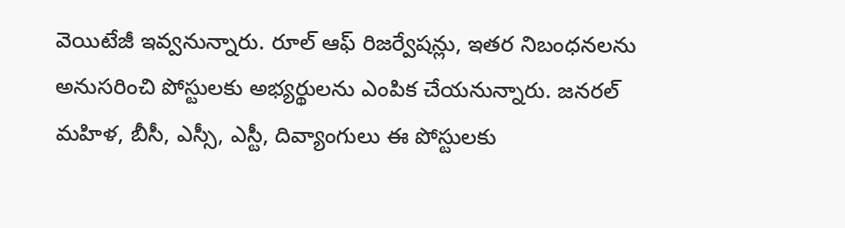వెయిటేజీ ఇవ్వనున్నారు. రూల్‌ ఆఫ్‌ రిజర్వేషన్లు, ఇతర నిబంధనలను అనుసరించి పోస్టులకు అభ్యర్థులను ఎంపిక చేయనున్నారు. జనరల్‌ మహిళ, బీసీ, ఎస్సీ, ఎస్టీ, దివ్యాంగులు ఈ పోస్టులకు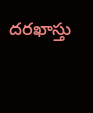దరఖాస్తు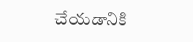చేయడానికి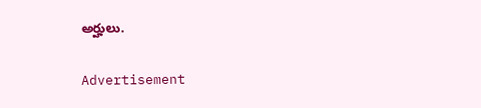అర్హులు.

Advertisement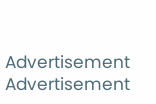Advertisement
Advertisement